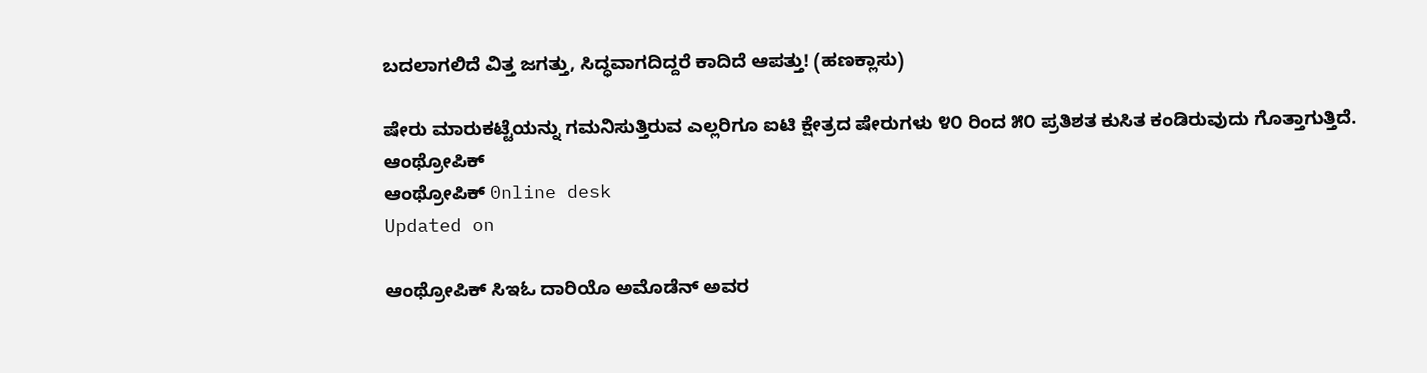ಬದಲಾಗಲಿದೆ ವಿತ್ತ ಜಗತ್ತು, ಸಿದ್ಧವಾಗದಿದ್ದರೆ ಕಾದಿದೆ ಆಪತ್ತು! (ಹಣಕ್ಲಾಸು)

ಷೇರು ಮಾರುಕಟ್ಟೆಯನ್ನು ಗಮನಿಸುತ್ತಿರುವ ಎಲ್ಲರಿಗೂ ಐಟಿ ಕ್ಷೇತ್ರದ ಷೇರುಗಳು ೪೦ ರಿಂದ ೫೦ ಪ್ರತಿಶತ ಕುಸಿತ ಕಂಡಿರುವುದು ಗೊತ್ತಾಗುತ್ತಿದೆ.
ಆಂಥ್ರೋಪಿಕ್
ಆಂಥ್ರೋಪಿಕ್ 0nline desk
Updated on

ಆಂಥ್ರೋಪಿಕ್ ಸಿಇಓ ದಾರಿಯೊ ಅಮೊಡೆನ್ ಅವರ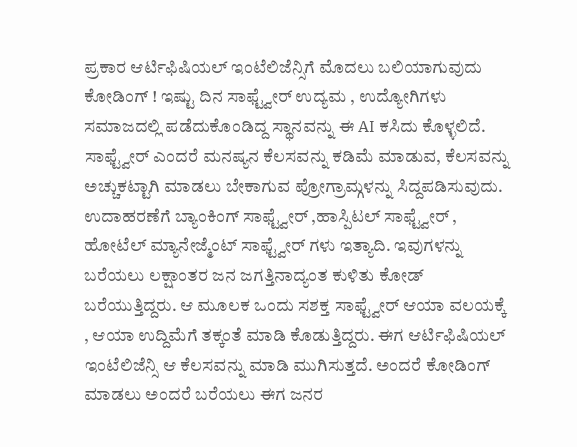ಪ್ರಕಾರ ಆರ್ಟಿಫಿಷಿಯಲ್ ಇಂಟೆಲಿಜೆನ್ಸಿಗೆ ಮೊದಲು ಬಲಿಯಾಗುವುದು ಕೋಡಿಂಗ್ ! ಇಷ್ಟು ದಿನ ಸಾಫ್ಟ್ವೇರ್ ಉದ್ಯಮ , ಉದ್ಯೋಗಿಗಳು ಸಮಾಜದಲ್ಲಿ ಪಡೆದುಕೊಂಡಿದ್ದ ಸ್ಥಾನವನ್ನು ಈ AI ಕಸಿದು ಕೊಳ್ಳಲಿದೆ. ಸಾಫ್ಟ್ವೇರ್ ಎಂದರೆ ಮನಷ್ಯನ ಕೆಲಸವನ್ನು ಕಡಿಮೆ ಮಾಡುವ, ಕೆಲಸವನ್ನು ಅಚ್ಚುಕಟ್ಟಾಗಿ ಮಾಡಲು ಬೇಕಾಗುವ ಪ್ರೋಗ್ರಾಮ್ಗಳನ್ನು ಸಿದ್ದಪಡಿಸುವುದು. ಉದಾಹರಣೆಗೆ ಬ್ಯಾಂಕಿಂಗ್ ಸಾಫ್ಟ್ವೇರ್ ,ಹಾಸ್ಪಿಟಲ್ ಸಾಫ್ಟ್ವೇರ್ , ಹೋಟೆಲ್ ಮ್ಯಾನೇಜ್ಮೆಂಟ್ ಸಾಫ್ಟ್ವೇರ್ ಗಳು ಇತ್ಯಾದಿ. ಇವುಗಳನ್ನು ಬರೆಯಲು ಲಕ್ಷಾಂತರ ಜನ ಜಗತ್ತಿನಾದ್ಯಂತ ಕುಳಿತು ಕೋಡ್ ಬರೆಯುತ್ತಿದ್ದರು. ಆ ಮೂಲಕ ಒಂದು ಸಶಕ್ತ ಸಾಫ್ಟ್ವೇರ್ ಆಯಾ ವಲಯಕ್ಕೆ , ಆಯಾ ಉದ್ದಿಮೆಗೆ ತಕ್ಕಂತೆ ಮಾಡಿ ಕೊಡುತ್ತಿದ್ದರು. ಈಗ ಆರ್ಟಿಫಿಷಿಯಲ್ ಇಂಟೆಲಿಜೆನ್ಸಿ ಆ ಕೆಲಸವನ್ನು ಮಾಡಿ ಮುಗಿಸುತ್ತದೆ. ಅಂದರೆ ಕೋಡಿಂಗ್ ಮಾಡಲು ಅಂದರೆ ಬರೆಯಲು ಈಗ ಜನರ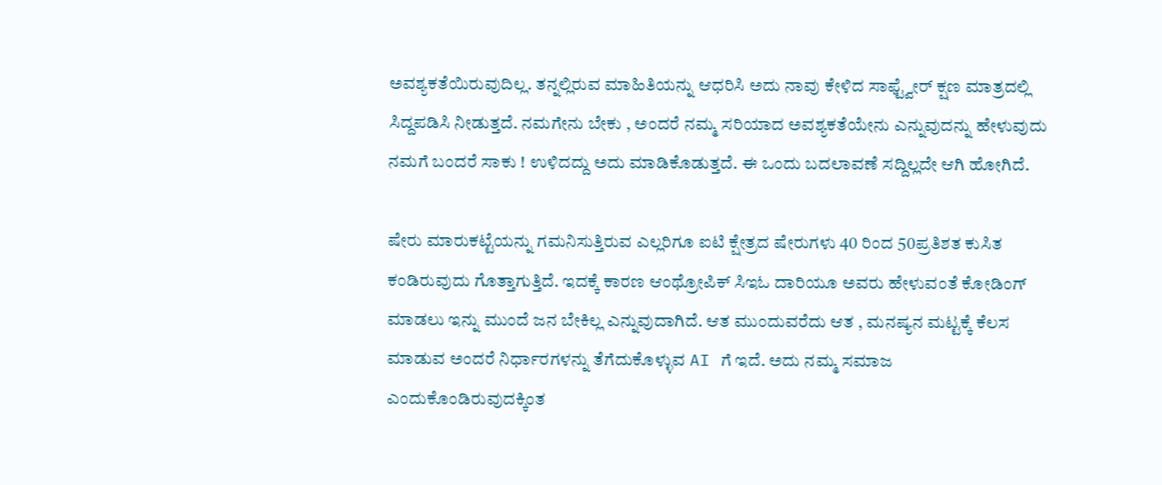ಅವಶ್ಯಕತೆಯಿರುವುದಿಲ್ಲ. ತನ್ನಲ್ಲಿರುವ ಮಾಹಿತಿಯನ್ನು ಆಧರಿಸಿ ಅದು ನಾವು ಕೇಳಿದ ಸಾಫ್ಟ್ವೇರ್ ಕ್ಷಣ ಮಾತ್ರದಲ್ಲಿ ಸಿದ್ದಪಡಿಸಿ ನೀಡುತ್ತದೆ. ನಮಗೇನು ಬೇಕು , ಅಂದರೆ ನಮ್ಮ ಸರಿಯಾದ ಅವಶ್ಯಕತೆಯೇನು ಎನ್ನುವುದನ್ನು ಹೇಳುವುದು ನಮಗೆ ಬಂದರೆ ಸಾಕು ! ಉಳಿದದ್ದು ಅದು ಮಾಡಿಕೊಡುತ್ತದೆ. ಈ ಒಂದು ಬದಲಾವಣೆ ಸದ್ದಿಲ್ಲದೇ ಆಗಿ ಹೋಗಿದೆ.

ಷೇರು ಮಾರುಕಟ್ಟೆಯನ್ನು ಗಮನಿಸುತ್ತಿರುವ ಎಲ್ಲರಿಗೂ ಐಟಿ ಕ್ಷೇತ್ರದ ಷೇರುಗಳು 40 ರಿಂದ 50ಪ್ರತಿಶತ ಕುಸಿತ ಕಂಡಿರುವುದು ಗೊತ್ತಾಗುತ್ತಿದೆ. ಇದಕ್ಕೆ ಕಾರಣ ಆಂಥ್ರೋಪಿಕ್ ಸಿಇಓ ದಾರಿಯೂ ಅವರು ಹೇಳುವಂತೆ ಕೋಡಿಂಗ್ ಮಾಡಲು ಇನ್ನು ಮುಂದೆ ಜನ ಬೇಕಿಲ್ಲ ಎನ್ನುವುದಾಗಿದೆ. ಆತ ಮುಂದುವರೆದು ಆತ , ಮನಷ್ಯನ ಮಟ್ಟಕ್ಕೆ ಕೆಲಸ ಮಾಡುವ ಅಂದರೆ ನಿರ್ಧಾರಗಳನ್ನು ತೆಗೆದುಕೊಳ್ಳುವ AI ಗೆ ಇದೆ. ಅದು ನಮ್ಮ ಸಮಾಜ ಎಂದುಕೊಂಡಿರುವುದಕ್ಕಿಂತ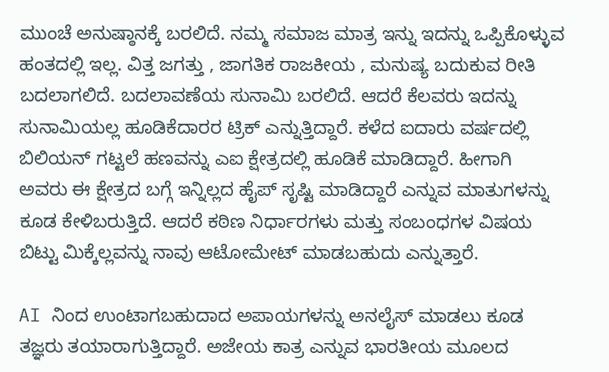ಮುಂಚೆ ಅನುಷ್ಠಾನಕ್ಕೆ ಬರಲಿದೆ. ನಮ್ಮ ಸಮಾಜ ಮಾತ್ರ ಇನ್ನು ಇದನ್ನು ಒಪ್ಪಿಕೊಳ್ಳುವ ಹಂತದಲ್ಲಿ ಇಲ್ಲ. ವಿತ್ತ ಜಗತ್ತು , ಜಾಗತಿಕ ರಾಜಕೀಯ , ಮನುಷ್ಯ ಬದುಕುವ ರೀತಿ ಬದಲಾಗಲಿದೆ. ಬದಲಾವಣೆಯ ಸುನಾಮಿ ಬರಲಿದೆ. ಆದರೆ ಕೆಲವರು ಇದನ್ನು ಸುನಾಮಿಯಲ್ಲ ಹೂಡಿಕೆದಾರರ ಟ್ರಿಕ್ ಎನ್ನುತ್ತಿದ್ದಾರೆ. ಕಳೆದ ಐದಾರು ವರ್ಷದಲ್ಲಿ ಬಿಲಿಯನ್ ಗಟ್ಟಲೆ ಹಣವನ್ನು ಎಐ ಕ್ಷೇತ್ರದಲ್ಲಿ ಹೂಡಿಕೆ ಮಾಡಿದ್ದಾರೆ. ಹೀಗಾಗಿ ಅವರು ಈ ಕ್ಷೇತ್ರದ ಬಗ್ಗೆ ಇನ್ನಿಲ್ಲದ ಹೈಪ್ ಸೃಷ್ಟಿ ಮಾಡಿದ್ದಾರೆ ಎನ್ನುವ ಮಾತುಗಳನ್ನು ಕೂಡ ಕೇಳಿಬರುತ್ತಿದೆ. ಆದರೆ ಕಠಿಣ ನಿರ್ಧಾರಗಳು ಮತ್ತು ಸಂಬಂಧಗಳ ವಿಷಯ ಬಿಟ್ಟು ಮಿಕ್ಕೆಲ್ಲವನ್ನು ನಾವು ಆಟೋಮೇಟ್ ಮಾಡಬಹುದು ಎನ್ನುತ್ತಾರೆ.

AI ನಿಂದ ಉಂಟಾಗಬಹುದಾದ ಅಪಾಯಗಳನ್ನು ಅನಲೈಸ್ ಮಾಡಲು ಕೂಡ ತಜ್ಞರು ತಯಾರಾಗುತ್ತಿದ್ದಾರೆ. ಅಜೇಯ ಕಾತ್ರ ಎನ್ನುವ ಭಾರತೀಯ ಮೂಲದ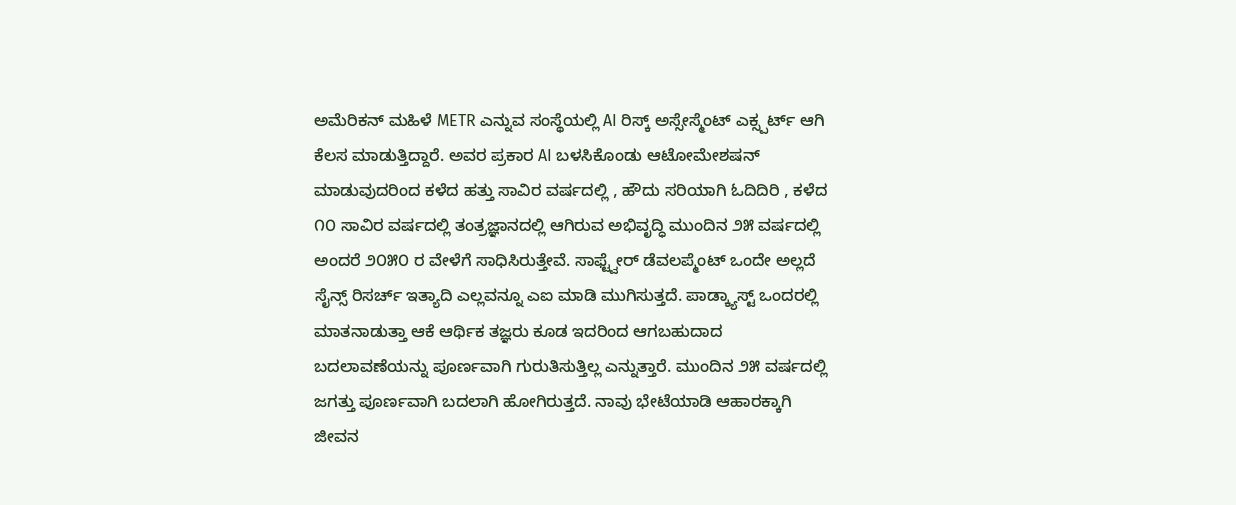ಅಮೆರಿಕನ್ ಮಹಿಳೆ METR ಎನ್ನುವ ಸಂಸ್ಥೆಯಲ್ಲಿ AI ರಿಸ್ಕ್ ಅಸ್ಸೇಸ್ಮೆಂಟ್ ಎಕ್ಸ್ಪರ್ಟ್ ಆಗಿ ಕೆಲಸ ಮಾಡುತ್ತಿದ್ದಾರೆ. ಅವರ ಪ್ರಕಾರ AI ಬಳಸಿಕೊಂಡು ಆಟೋಮೇಶಷನ್ ಮಾಡುವುದರಿಂದ ಕಳೆದ ಹತ್ತು ಸಾವಿರ ವರ್ಷದಲ್ಲಿ , ಹೌದು ಸರಿಯಾಗಿ ಓದಿದಿರಿ , ಕಳೆದ ೧೦ ಸಾವಿರ ವರ್ಷದಲ್ಲಿ ತಂತ್ರಜ್ಞಾನದಲ್ಲಿ ಆಗಿರುವ ಅಭಿವೃದ್ಧಿ ಮುಂದಿನ ೨೫ ವರ್ಷದಲ್ಲಿ ಅಂದರೆ ೨೦೫೦ ರ ವೇಳೆಗೆ ಸಾಧಿಸಿರುತ್ತೇವೆ. ಸಾಫ್ಟ್ವೇರ್ ಡೆವಲಪ್ಮೆಂಟ್ ಒಂದೇ ಅಲ್ಲದೆ ಸೈನ್ಸ್ ರಿಸರ್ಚ್ ಇತ್ಯಾದಿ ಎಲ್ಲವನ್ನೂ ಎಐ ಮಾಡಿ ಮುಗಿಸುತ್ತದೆ. ಪಾಡ್ಕ್ಯಾಸ್ಟ್ ಒಂದರಲ್ಲಿ ಮಾತನಾಡುತ್ತಾ ಆಕೆ ಆರ್ಥಿಕ ತಜ್ಞರು ಕೂಡ ಇದರಿಂದ ಆಗಬಹುದಾದ ಬದಲಾವಣೆಯನ್ನು ಪೂರ್ಣವಾಗಿ ಗುರುತಿಸುತ್ತಿಲ್ಲ ಎನ್ನುತ್ತಾರೆ. ಮುಂದಿನ ೨೫ ವರ್ಷದಲ್ಲಿ ಜಗತ್ತು ಪೂರ್ಣವಾಗಿ ಬದಲಾಗಿ ಹೋಗಿರುತ್ತದೆ. ನಾವು ಭೇಟೆಯಾಡಿ ಆಹಾರಕ್ಕಾಗಿ ಜೀವನ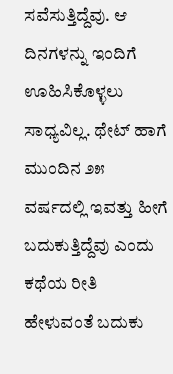ಸವೆಸುತ್ತಿದ್ದೆವು. ಆ ದಿನಗಳನ್ನು ಇಂದಿಗೆ ಊಹಿಸಿಕೊಳ್ಳಲು ಸಾಧ್ಯವಿಲ್ಲ. ಥೇಟ್ ಹಾಗೆ ಮುಂದಿನ ೨೫ ವರ್ಷದಲ್ಲಿ ಇವತ್ತು ಹೀಗೆ ಬದುಕುತ್ತಿದ್ದೆವು ಎಂದು ಕಥೆಯ ರೀತಿ ಹೇಳುವಂತೆ ಬದುಕು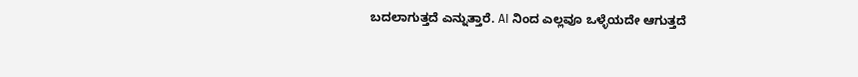ಬದಲಾಗುತ್ತದೆ ಎನ್ನುತ್ತಾರೆ. AI ನಿಂದ ಎಲ್ಲವೂ ಒಳ್ಳೆಯದೇ ಆಗುತ್ತದೆ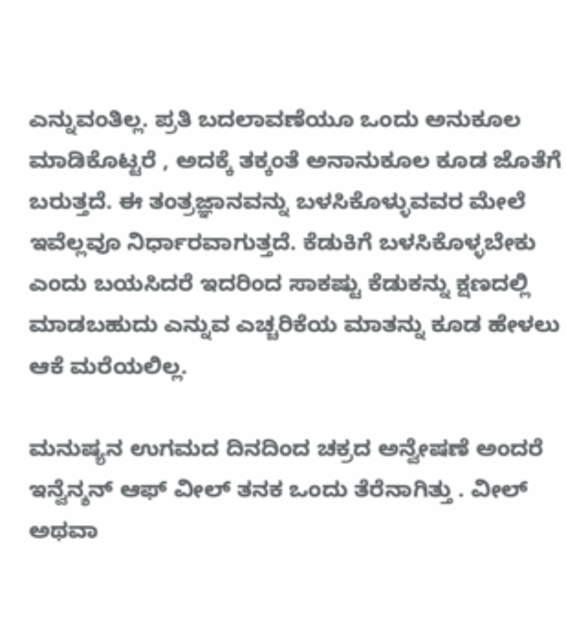ಎನ್ನುವಂತಿಲ್ಲ. ಪ್ರತಿ ಬದಲಾವಣೆಯೂ ಒಂದು ಅನುಕೂಲ ಮಾಡಿಕೊಟ್ಟರೆ , ಅದಕ್ಕೆ ತಕ್ಕಂತೆ ಅನಾನುಕೂಲ ಕೂಡ ಜೊತೆಗೆ ಬರುತ್ತದೆ. ಈ ತಂತ್ರಜ್ಞಾನವನ್ನು ಬಳಸಿಕೊಳ್ಳುವವರ ಮೇಲೆ ಇವೆಲ್ಲವೂ ನಿರ್ಧಾರವಾಗುತ್ತದೆ. ಕೆಡುಕಿಗೆ ಬಳಸಿಕೊಳ್ಳಬೇಕು ಎಂದು ಬಯಸಿದರೆ ಇದರಿಂದ ಸಾಕಷ್ಟು ಕೆಡುಕನ್ನು ಕ್ಷಣದಲ್ಲಿ ಮಾಡಬಹುದು ಎನ್ನುವ ಎಚ್ಚರಿಕೆಯ ಮಾತನ್ನು ಕೂಡ ಹೇಳಲು ಆಕೆ ಮರೆಯಲಿಲ್ಲ.

ಮನುಷ್ಯನ ಉಗಮದ ದಿನದಿಂದ ಚಕ್ರದ ಅನ್ವೇಷಣೆ ಅಂದರೆ ಇನ್ವೆನ್ಶನ್ ಆಫ್ ವೀಲ್ ತನಕ ಒಂದು ತೆರೆನಾಗಿತ್ತು . ವೀಲ್ ಅಥವಾ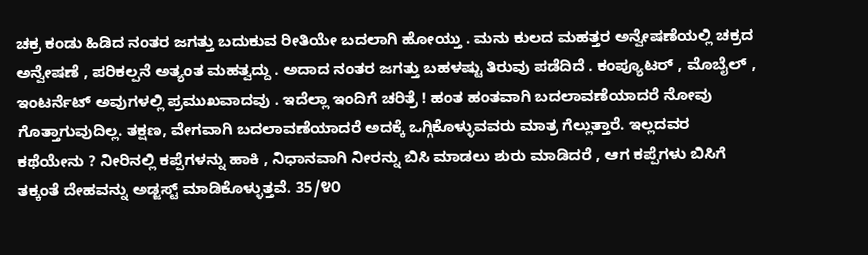ಚಕ್ರ ಕಂಡು ಹಿಡಿದ ನಂತರ ಜಗತ್ತು ಬದುಕುವ ರೀತಿಯೇ ಬದಲಾಗಿ ಹೋಯ್ತು . ಮನು ಕುಲದ ಮಹತ್ತರ ಅನ್ವೇಷಣೆಯಲ್ಲಿ ಚಕ್ರದ ಅನ್ವೇಷಣೆ , ಪರಿಕಲ್ಪನೆ ಅತ್ಯಂತ ಮಹತ್ವದ್ದು . ಅದಾದ ನಂತರ ಜಗತ್ತು ಬಹಳಷ್ಟು ತಿರುವು ಪಡೆದಿದೆ . ಕಂಪ್ಯೂಟರ್ , ಮೊಬೈಲ್ , ಇಂಟರ್ನೆಟ್ ಅವುಗಳಲ್ಲಿ ಪ್ರಮುಖವಾದವು . ಇದೆಲ್ಲಾ ಇಂದಿಗೆ ಚರಿತ್ರೆ ! ಹಂತ ಹಂತವಾಗಿ ಬದಲಾವಣೆಯಾದರೆ ನೋವು ಗೊತ್ತಾಗುವುದಿಲ್ಲ. ತಕ್ಷಣ, ವೇಗವಾಗಿ ಬದಲಾವಣೆಯಾದರೆ ಅದಕ್ಕೆ ಒಗ್ಗಿಕೊಳ್ಳುವವರು ಮಾತ್ರ ಗೆಲ್ಲುತ್ತಾರೆ. ಇಲ್ಲದವರ ಕಥೆಯೇನು ? ನೀರಿನಲ್ಲಿ ಕಪ್ಪೆಗಳನ್ನು ಹಾಕಿ , ನಿಧಾನವಾಗಿ ನೀರನ್ನು ಬಿಸಿ ಮಾಡಲು ಶುರು ಮಾಡಿದರೆ , ಆಗ ಕಪ್ಪೆಗಳು ಬಿಸಿಗೆ ತಕ್ಕಂತೆ ದೇಹವನ್ನು ಅಡ್ಜಸ್ಟ್ ಮಾಡಿಕೊಳ್ಳುತ್ತವೆ. 35/೪೦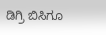ಡಿಗ್ರಿ ಬಿಸಿಗೂ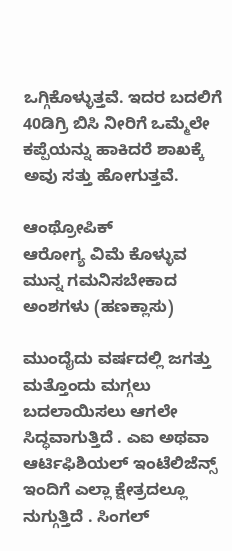ಒಗ್ಗಿಕೊಳ್ಳುತ್ತವೆ. ಇದರ ಬದಲಿಗೆ 40ಡಿಗ್ರಿ ಬಿಸಿ ನೀರಿಗೆ ಒಮ್ಮೆಲೇ ಕಪ್ಪೆಯನ್ನು ಹಾಕಿದರೆ ಶಾಖಕ್ಕೆ ಅವು ಸತ್ತು ಹೋಗುತ್ತವೆ.

ಆಂಥ್ರೋಪಿಕ್
ಆರೋಗ್ಯ ವಿಮೆ ಕೊಳ್ಳುವ ಮುನ್ನ ಗಮನಿಸಬೇಕಾದ ಅಂಶಗಳು (ಹಣಕ್ಲಾಸು)

ಮುಂದೈದು ವರ್ಷದಲ್ಲಿ ಜಗತ್ತು ಮತ್ತೊಂದು ಮಗ್ಗಲು ಬದಲಾಯಿಸಲು ಆಗಲೇ ಸಿದ್ಧವಾಗುತ್ತಿದೆ . ಎಐ ಅಥವಾ ಆರ್ಟಿಫಿಶಿಯಲ್ ಇಂಟೆಲಿಜೆನ್ಸ್ ಇಂದಿಗೆ ಎಲ್ಲಾ ಕ್ಷೇತ್ರದಲ್ಲೂ ನುಗ್ಗುತ್ತಿದೆ . ಸಿಂಗಲ್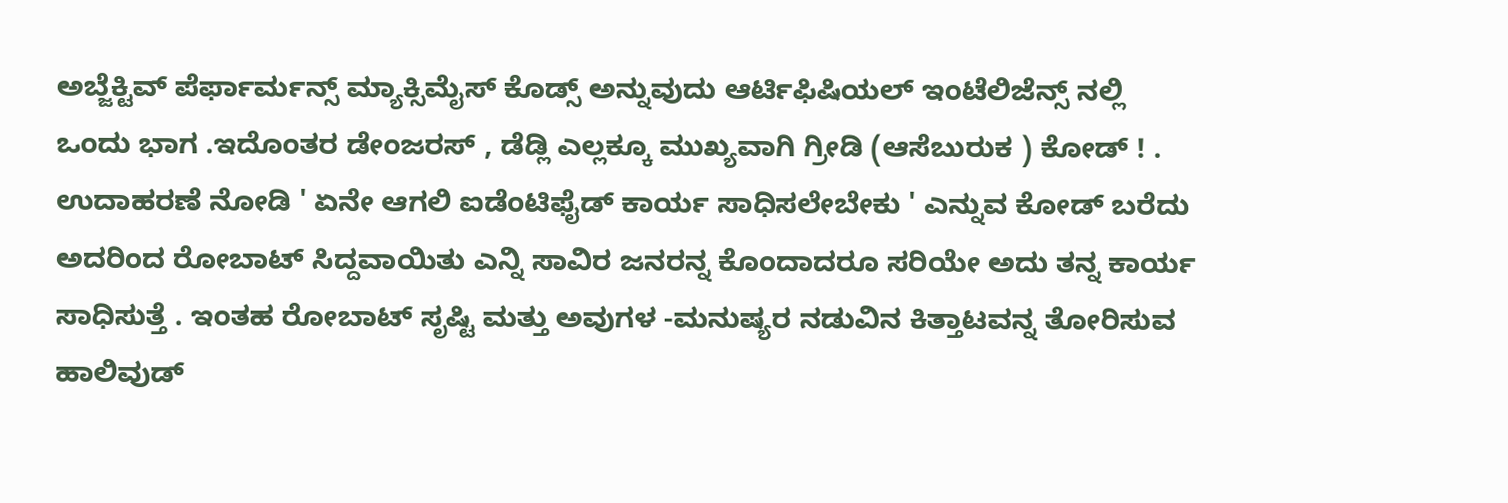ಅಬ್ಜೆಕ್ಟಿವ್ ಪೆರ್ಫಾರ್ಮನ್ಸ್ ಮ್ಯಾಕ್ಸಿಮೈಸ್ ಕೊಡ್ಸ್ ಅನ್ನುವುದು ಆರ್ಟಿಫಿಷಿಯಲ್ ಇಂಟೆಲಿಜೆನ್ಸ್ ನಲ್ಲಿ ಒಂದು ಭಾಗ .ಇದೊಂತರ ಡೇಂಜರಸ್ , ಡೆಡ್ಲಿ ಎಲ್ಲಕ್ಕೂ ಮುಖ್ಯವಾಗಿ ಗ್ರೀಡಿ (ಆಸೆಬುರುಕ ) ಕೋಡ್ ! . ಉದಾಹರಣೆ ನೋಡಿ ' ಏನೇ ಆಗಲಿ ಐಡೆಂಟಿಫೈಡ್ ಕಾರ್ಯ ಸಾಧಿಸಲೇಬೇಕು ' ಎನ್ನುವ ಕೋಡ್ ಬರೆದು ಅದರಿಂದ ರೋಬಾಟ್ ಸಿದ್ದವಾಯಿತು ಎನ್ನಿ ಸಾವಿರ ಜನರನ್ನ ಕೊಂದಾದರೂ ಸರಿಯೇ ಅದು ತನ್ನ ಕಾರ್ಯ ಸಾಧಿಸುತ್ತೆ . ಇಂತಹ ರೋಬಾಟ್ ಸೃಷ್ಟಿ ಮತ್ತು ಅವುಗಳ -ಮನುಷ್ಯರ ನಡುವಿನ ಕಿತ್ತಾಟವನ್ನ ತೋರಿಸುವ ಹಾಲಿವುಡ್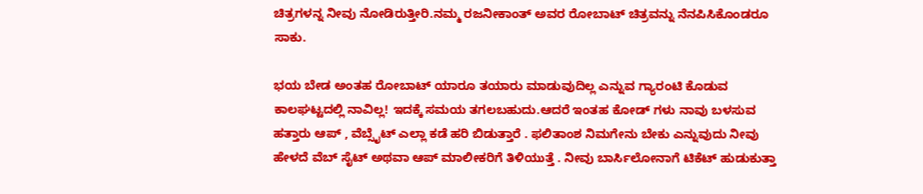ಚಿತ್ರಗಳನ್ನ ನೀವು ನೋಡಿರುತ್ತೀರಿ.ನಮ್ಮ ರಜನೀಕಾಂತ್ ಅವರ ರೋಬಾಟ್ ಚಿತ್ರವನ್ನು ನೆನಪಿಸಿಕೊಂಡರೂ ಸಾಕು.

ಭಯ ಬೇಡ ಅಂತಹ ರೋಬಾಟ್ ಯಾರೂ ತಯಾರು ಮಾಡುವುದಿಲ್ಲ ಎನ್ನುವ ಗ್ಯಾರಂಟಿ ಕೊಡುವ ಕಾಲಘಟ್ಟದಲ್ಲಿ ನಾವಿಲ್ಲ! ಇದಕ್ಕೆ ಸಮಯ ತಗಲಬಹುದು.ಆದರೆ ಇಂತಹ ಕೋಡ್ ಗಳು ನಾವು ಬಳಸುವ ಹತ್ತಾರು ಆಪ್ , ವೆಬ್ಸೈಟ್ ಎಲ್ಲಾ ಕಡೆ ಹರಿ ಬಿಡುತ್ತಾರೆ . ಫಲಿತಾಂಶ ನಿಮಗೇನು ಬೇಕು ಎನ್ನುವುದು ನೀವು ಹೇಳದೆ ವೆಬ್ ಸೈಟ್ ಅಥವಾ ಆಪ್ ಮಾಲೀಕರಿಗೆ ತಿಳಿಯುತ್ತೆ . ನೀವು ಬಾರ್ಸಿಲೋನಾಗೆ ಟಿಕೆಟ್ ಹುಡುಕುತ್ತಾ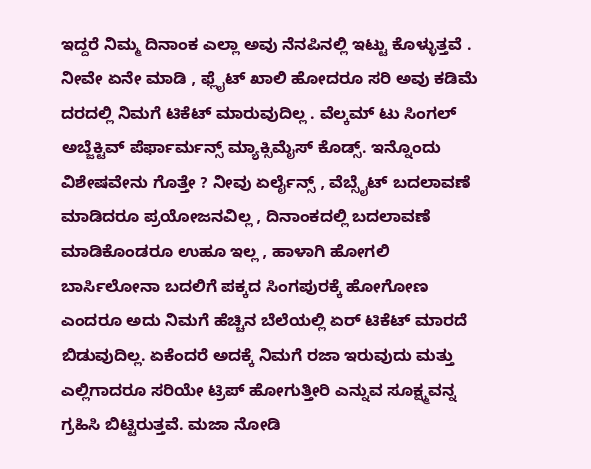ಇದ್ದರೆ ನಿಮ್ಮ ದಿನಾಂಕ ಎಲ್ಲಾ ಅವು ನೆನಪಿನಲ್ಲಿ ಇಟ್ಟು ಕೊಳ್ಳುತ್ತವೆ . ನೀವೇ ಏನೇ ಮಾಡಿ , ಫ್ಲೈಟ್ ಖಾಲಿ ಹೋದರೂ ಸರಿ ಅವು ಕಡಿಮೆ ದರದಲ್ಲಿ ನಿಮಗೆ ಟಿಕೆಟ್ ಮಾರುವುದಿಲ್ಲ . ವೆಲ್ಕಮ್ ಟು ಸಿಂಗಲ್ ಅಬ್ಜೆಕ್ಟಿವ್ ಪೆರ್ಫಾರ್ಮನ್ಸ್ ಮ್ಯಾಕ್ಸಿಮೈಸ್ ಕೊಡ್ಸ್. ಇನ್ನೊಂದು ವಿಶೇಷವೇನು ಗೊತ್ತೇ ? ನೀವು ಏರ್ಲೈನ್ಸ್ , ವೆಬ್ಸೈಟ್ ಬದಲಾವಣೆ ಮಾಡಿದರೂ ಪ್ರಯೋಜನವಿಲ್ಲ , ದಿನಾಂಕದಲ್ಲಿ ಬದಲಾವಣೆ ಮಾಡಿಕೊಂಡರೂ ಉಹೂ ಇಲ್ಲ , ಹಾಳಾಗಿ ಹೋಗಲಿ ಬಾರ್ಸಿಲೋನಾ ಬದಲಿಗೆ ಪಕ್ಕದ ಸಿಂಗಪುರಕ್ಕೆ ಹೋಗೋಣ ಎಂದರೂ ಅದು ನಿಮಗೆ ಹೆಚ್ಚಿನ ಬೆಲೆಯಲ್ಲಿ ಏರ್ ಟಿಕೆಟ್ ಮಾರದೆ ಬಿಡುವುದಿಲ್ಲ. ಏಕೆಂದರೆ ಅದಕ್ಕೆ ನಿಮಗೆ ರಜಾ ಇರುವುದು ಮತ್ತು ಎಲ್ಲಿಗಾದರೂ ಸರಿಯೇ ಟ್ರಿಪ್ ಹೋಗುತ್ತೀರಿ ಎನ್ನುವ ಸೂಕ್ಷ್ಮವನ್ನ ಗ್ರಹಿಸಿ ಬಿಟ್ಟಿರುತ್ತವೆ. ಮಜಾ ನೋಡಿ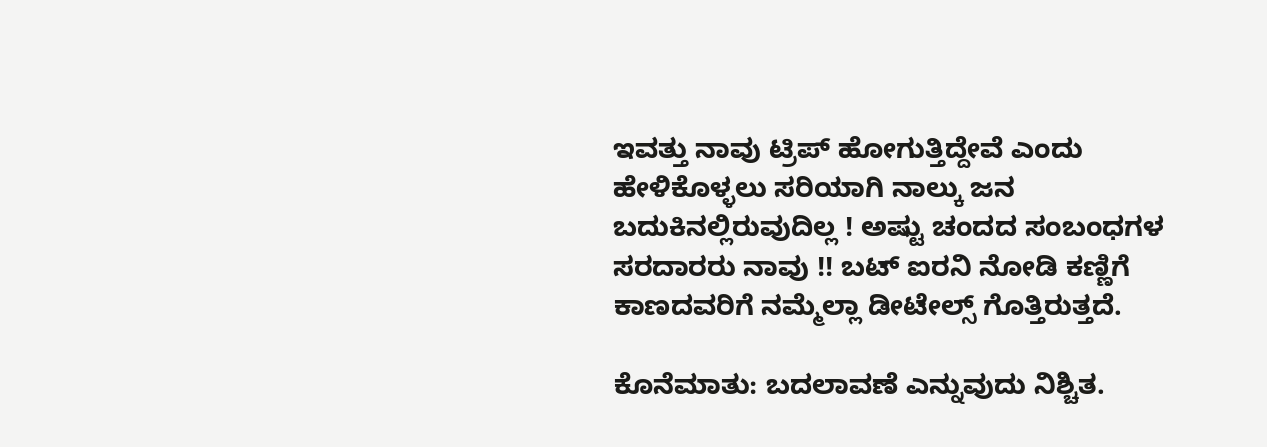ಇವತ್ತು ನಾವು ಟ್ರಿಪ್ ಹೋಗುತ್ತಿದ್ದೇವೆ ಎಂದು ಹೇಳಿಕೊಳ್ಳಲು ಸರಿಯಾಗಿ ನಾಲ್ಕು ಜನ ಬದುಕಿನಲ್ಲಿರುವುದಿಲ್ಲ ! ಅಷ್ಟು ಚಂದದ ಸಂಬಂಧಗಳ ಸರದಾರರು ನಾವು !! ಬಟ್ ಐರನಿ ನೋಡಿ ಕಣ್ಣಿಗೆ ಕಾಣದವರಿಗೆ ನಮ್ಮೆಲ್ಲಾ ಡೀಟೇಲ್ಸ್ ಗೊತ್ತಿರುತ್ತದೆ.

ಕೊನೆಮಾತು: ಬದಲಾವಣೆ ಎನ್ನುವುದು ನಿಶ್ಚಿತ.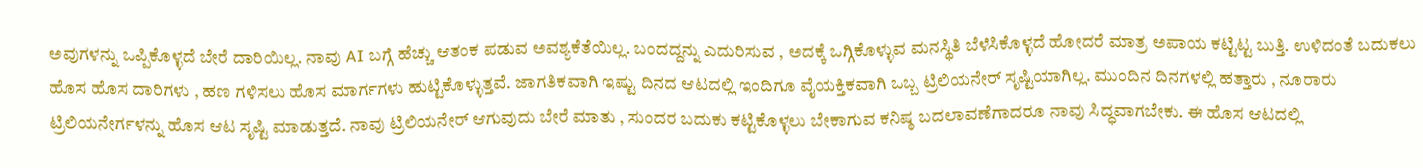ಅವುಗಳನ್ನು ಒಪ್ಪಿಕೊಳ್ಳದೆ ಬೇರೆ ದಾರಿಯಿಲ್ಲ. ನಾವು AI ಬಗ್ಗೆ ಹೆಚ್ಚು ಆತಂಕ ಪಡುವ ಅವಶ್ಯಕೆತೆಯಿಲ್ಲ. ಬಂದದ್ದನ್ನು ಎದುರಿಸುವ , ಅದಕ್ಕೆ ಒಗ್ಗಿಕೊಳ್ಳುವ ಮನಸ್ಥಿತಿ ಬೆಳೆಸಿಕೊಳ್ಳದೆ ಹೋದರೆ ಮಾತ್ರ ಅಪಾಯ ಕಟ್ಟಿಟ್ಟ ಬುತ್ತಿ. ಉಳಿದಂತೆ ಬದುಕಲು ಹೊಸ ಹೊಸ ದಾರಿಗಳು , ಹಣ ಗಳಿಸಲು ಹೊಸ ಮಾರ್ಗಗಳು ಹುಟ್ಟಿಕೊಳ್ಳುತ್ತವೆ. ಜಾಗತಿಕವಾಗಿ ಇಷ್ಟು ದಿನದ ಆಟದಲ್ಲಿ ಇಂದಿಗೂ ವೈಯಕ್ತಿಕವಾಗಿ ಒಬ್ಬ ಟ್ರಿಲಿಯನೇರ್ ಸೃಷ್ಟಿಯಾಗಿಲ್ಲ. ಮುಂದಿನ ದಿನಗಳಲ್ಲಿ ಹತ್ತಾರು , ನೂರಾರು ಟ್ರಿಲಿಯನೇರ್ಗಳನ್ನು ಹೊಸ ಆಟ ಸೃಷ್ಟಿ ಮಾಡುತ್ತದೆ. ನಾವು ಟ್ರಿಲಿಯನೇರ್ ಆಗುವುದು ಬೇರೆ ಮಾತು , ಸುಂದರ ಬದುಕು ಕಟ್ಟಿಕೊಳ್ಳಲು ಬೇಕಾಗುವ ಕನಿಷ್ಠ ಬದಲಾವಣೆಗಾದರೂ ನಾವು ಸಿದ್ಧವಾಗಬೇಕು. ಈ ಹೊಸ ಆಟದಲ್ಲಿ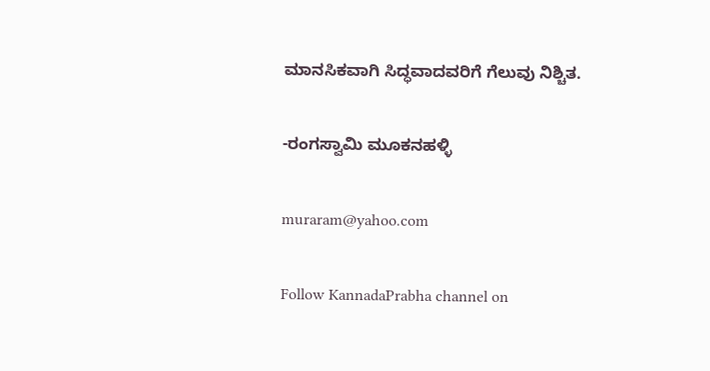ಮಾನಸಿಕವಾಗಿ ಸಿದ್ಧವಾದವರಿಗೆ ಗೆಲುವು ನಿಶ್ಚಿತ.

-ರಂಗಸ್ವಾಮಿ ಮೂಕನಹಳ್ಳಿ

muraram@yahoo.com

Follow KannadaPrabha channel on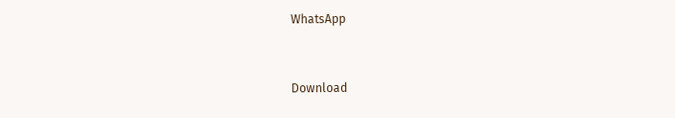WhatsApp



Download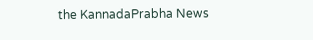the KannadaPrabha News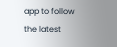app to follow the latest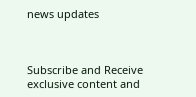news updates



Subscribe and Receive exclusive content and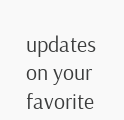updates on your favorite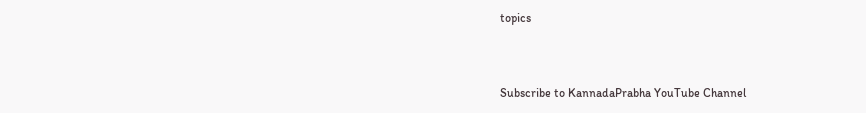topics



Subscribe to KannadaPrabha YouTube Channel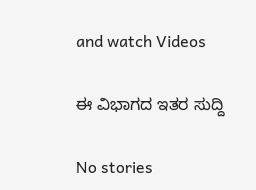and watch Videos

ಈ ವಿಭಾಗದ ಇತರ ಸುದ್ದಿ

No stories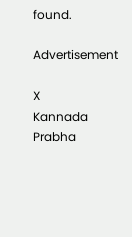found.

Advertisement

X
Kannada Prabha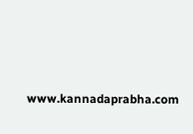www.kannadaprabha.com